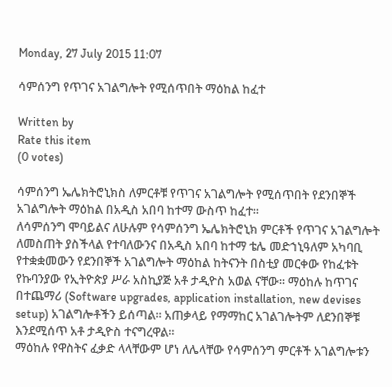Monday, 27 July 2015 11:07

ሳምሰንግ የጥገና አገልግሎት የሚሰጥበት ማዕከል ከፈተ

Written by
Rate this item
(0 votes)

ሳምሰንግ ኤሌክትሮኒክስ ለምርቶቹ የጥገና አገልግሎት የሚሰጥበት የደንበኞች አገልግሎት ማዕከል በአዲስ አበባ ከተማ ውስጥ ከፈተ፡፡
ለሳምሰንግ ሞባይልና ለሁሉም የሳምሰንግ ኤሌክትሮኒክ ምርቶች የጥገና አገልግሎት ለመስጠት ያስችላል የተባለውንና በአዲስ አበባ ከተማ ቴሌ መድኀኒዓለም አካባቢ የተቋቋመውን የደንበኞች አገልግሎት ማዕከል ከትናንት በስቲያ መርቀው የከፈቱት የኩባንያው የኢትዮጵያ ሥራ አስኪያጅ አቶ ታዲዮስ አወል ናቸው፡፡ ማዕከሉ ከጥገና በተጨማሪ (Software upgrades, application installation, new devises setup) አገልግሎቶችን ይሰጣል፡፡ አጠቃላይ የማማከር አገልገሎትም ለደንበኞቹ እንደሚሰጥ አቶ ታዲዮስ ተናግረዋል፡፡
ማዕከሉ የዋስትና ፈቃድ ላላቸውም ሆነ ለሌላቸው የሳምሰንግ ምርቶች አገልግሎቱን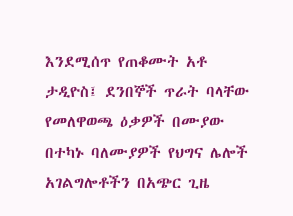እንደሚሰጥ የጠቆሙት አቶ ታዲዮስ፤ ደንበኞች ጥራት ባላቸው የመለዋወጫ ዕቃዎች በሙያው በተካኑ ባለሙያዎች የህግና ሌሎች አገልግሎቶችን በአጭር ጊዜ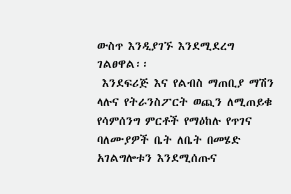ውስጥ እንዲያገኙ እንደሚደረግ ገልፀዋል፡፡
 እንደፍሪጅ እና የልብስ ማጠቢያ ማሽን ላሉና የትራንስፖርት ወጪን ለሚጠይቁ የሳምሰንግ ምርቶች የማዕከሉ የጥገና ባለሙያዎች ቤት ለቤት በመሄድ አገልግሎቱን እንደሚሰጡና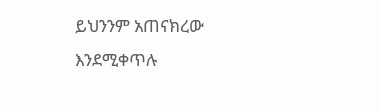ይህንንም አጠናክረው እንደሚቀጥሉ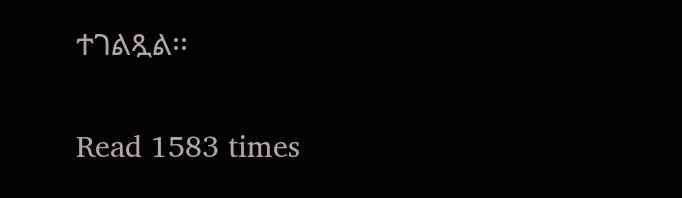ተገልጿል፡፡

Read 1583 times